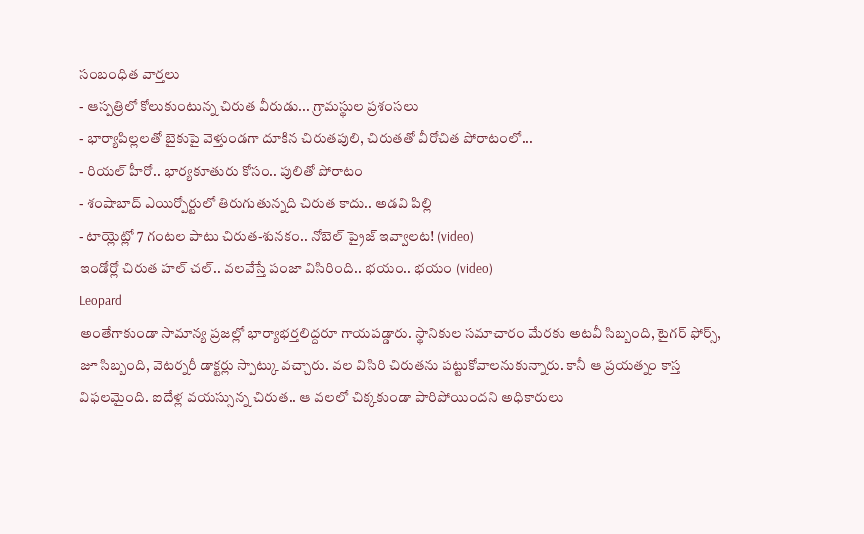సంబంధిత వార్తలు
- ఆస్పత్రిలో కోలుకుంటున్న చిరుత వీరుడు... గ్రామస్థుల ప్రశంసలు
- భార్యాపిల్లలతో బైకుపై వెళ్తుండగా దూకిన చిరుతపులి, చిరుతతో వీరోచిత పోరాటంలో...
- రియల్ హీరో.. భార్యకూతురు కోసం.. పులితో పోరాటం
- శంషాబాద్ ఎయిర్పోర్టులో తిరుగుతున్నది చిరుత కాదు.. అడవి పిల్లి
- టాయ్లెట్లో 7 గంటల పాటు చిరుత-శునకం.. నోబెల్ ప్రైజ్ ఇవ్వాలట! (video)
ఇండోర్లో చిరుత హల్ చల్.. వలవేస్తే పంజా విసిరింది.. భయం.. భయం (video)
Leopard
అంతేగాకుండా సామాన్య ప్రజల్లో భార్యాభర్తలిద్దరూ గాయపడ్డారు. స్థానికుల సమాచారం మేరకు అటవీ సిబ్బంది, టైగర్ ఫోర్స్, జూ సిబ్బంది, వెటర్నరీ డాక్టర్లు స్పాట్కు వచ్చారు. వల విసిరి చిరుతను పట్టుకోవాలనుకున్నారు. కానీ ఆ ప్రయత్నం కాస్త విఫలమైంది. ఐదేళ్ల వయస్సున్న చిరుత.. ఆ వలలో చిక్కకుండా పారిపోయిందని అధికారులు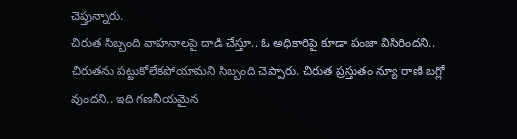చెప్తున్నారు.
చిరుత సిబ్బంది వాహనాలపై దాడి చేస్తూ.. ఓ అధికారిపై కూడా పంజా విసిరిందని.. చిరుతను పట్టుకోలేకపోయామని సిబ్బంది చెప్పారు. చిరుత ప్రస్తుతం న్యూ రాణి బగ్లో వుందని.. ఇది గణనీయమైన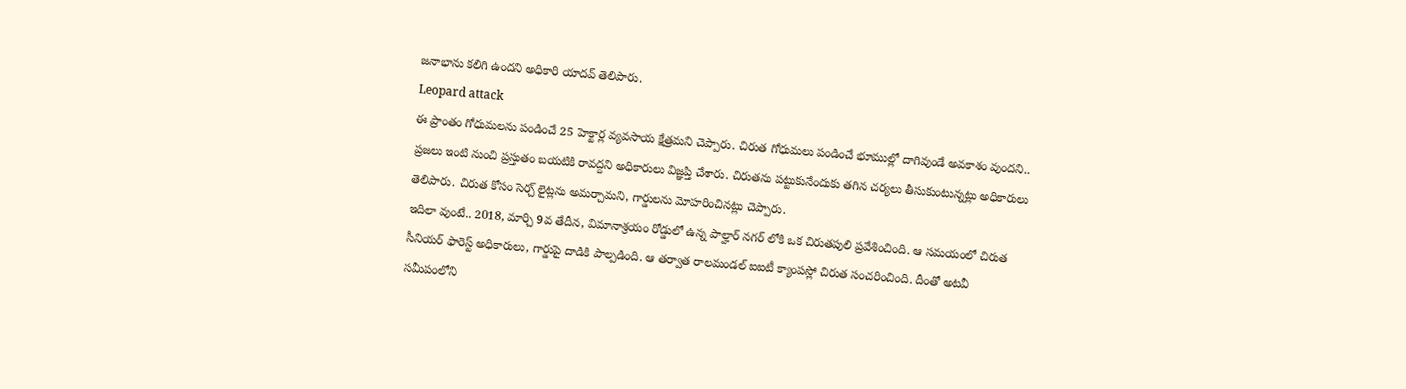జనాభాను కలిగి ఉందని అధికారి యాదవ్ తెలిపారు.
Leopard attack
ఈ ప్రాంతం గోధుమలను పండించే 25 హెక్టార్ల వ్యవసాయ క్షేత్రమని చెప్పారు. చిరుత గోధుమలు పండించే భూముల్లో దాగివుండే అవకాశం వుందని.. ప్రజలు ఇంటి నుంచి ప్రస్తుతం బయటికి రావద్దని అధికారులు విజ్ఞప్తి చేశారు. చిరుతను పట్టుకునేందుకు తగిన చర్యలు తీసుకుంటున్నట్లు అధికారులు తెలిపారు. చిరుత కోసం సెర్చ్ లైట్లను అమర్చామని, గార్డులను మోహరించినట్లు చెప్పారు.
ఇదిలా వుంటే.. 2018, మార్చి 9వ తేదీన, విమానాశ్రయం రోడ్డులో ఉన్న పాల్హార్ నగర్ లోకి ఒక చిరుతపులి ప్రవేశించింది. ఆ సమయంలో చిరుత సీనియర్ ఫారెస్ట్ అధికారులు, గార్డుపై దాడికి పాల్పడింది. ఆ తర్వాత రాలమండల్ ఐఐటీ క్యాంపస్లో చిరుత సంచరించింది. దీంతో అటవీ సమీపంలోని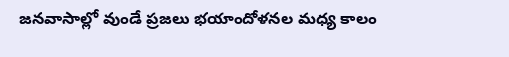జనవాసాల్లో వుండే ప్రజలు భయాందోళనల మధ్య కాలం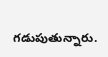గడుపుతున్నారు.